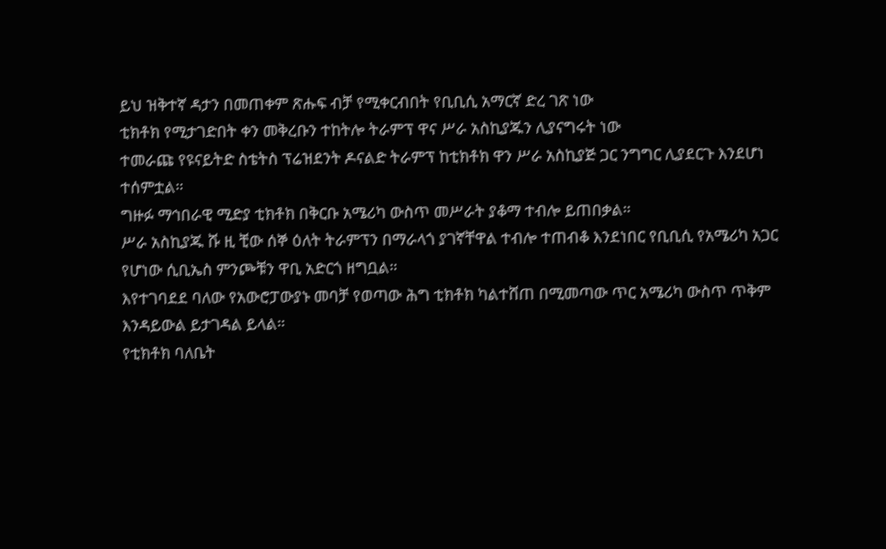ይህ ዝቅተኛ ዳታን በመጠቀም ጽሑፍ ብቻ የሚቀርብበት የቢቢሲ አማርኛ ድረ ገጽ ነው
ቲክቶክ የሚታገድበት ቀን መቅረቡን ተከትሎ ትራምፕ ዋና ሥራ አስኪያጁን ሊያናግሩት ነው
ተመራጩ የዩናይትድ ስቴትስ ፕሬዝደንት ዶናልድ ትራምፕ ከቲክቶክ ዋን ሥራ አስኪያጅ ጋር ንግግር ሊያደርጉ እንደሆነ ተሰምቷል።
ግዙፉ ማኅበራዊ ሚድያ ቲክቶክ በቅርቡ አሜሪካ ውስጥ መሥራት ያቆማ ተብሎ ይጠበቃል።
ሥራ አስኪያጁ ሹ ዚ ቺው ሰኞ ዕለት ትራምፕን በማራላጎ ያገኛቸዋል ተብሎ ተጠብቆ እንደነበር የቢቢሲ የአሜሪካ አጋር የሆነው ሲቢኤስ ምንጮቹን ዋቢ አድርጎ ዘግቧል።
እየተገባደደ ባለው የአውሮፓውያኑ መባቻ የወጣው ሕግ ቲክቶክ ካልተሸጠ በሚመጣው ጥር አሜሪካ ውስጥ ጥቅም እንዳይውል ይታገዳል ይላል።
የቲክቶክ ባለቤት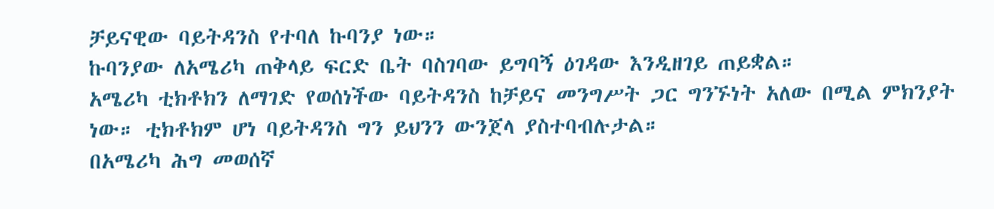ቻይናዊው ባይትዳንስ የተባለ ኩባንያ ነው።
ኩባንያው ለአሜሪካ ጠቅላይ ፍርድ ቤት ባስገባው ይግባኝ ዕገዳው እንዲዘገይ ጠይቋል።
አሜሪካ ቲክቶክን ለማገድ የወሰነችው ባይትዳንስ ከቻይና መንግሥት ጋር ግንኙነት አለው በሚል ምክንያት ነው። ቲክቶክም ሆነ ባይትዳንስ ግን ይህንን ውንጀላ ያስተባብሉታል።
በአሜሪካ ሕግ መወሰኛ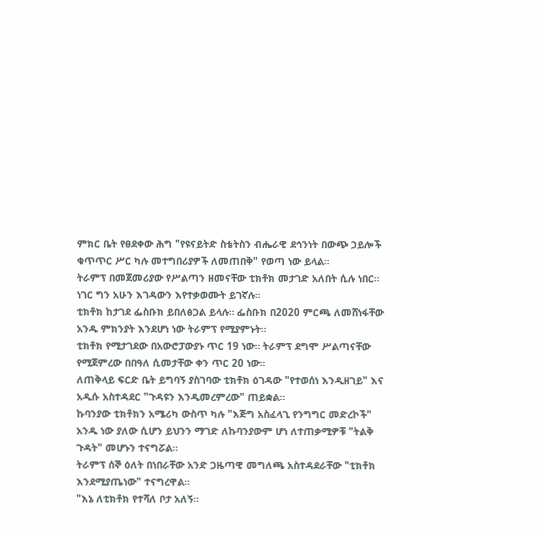ምክር ቤት የፀደቀው ሕግ "የዩናይትድ ስቴትስን ብሔራዊ ደኅንነት በውጭ ኃይሎች ቁጥጥር ሥር ካሉ መተግበሪያዎች ለመጠበቅ" የወጣ ነው ይላል።
ትራምፕ በመጀመሪያው የሥልጣን ዘመናቸው ቲክቶክ መታገድ አለበት ሲሉ ነበር። ነገር ግን አሁን እገዳውን እየተቃወሙት ይገኛሉ።
ቲክቶክ ከታገደ ፌስቡክ ይበለፅጋል ይላሉ። ፌስቡክ በ2020 ምርጫ ለመሸነፋቸው አንዱ ምክንያት እንደሆነ ነው ትራምፕ የሚያምኑት።
ቲክቶክ የሚታገደው በአውሮፓውያኑ ጥር 19 ነው። ትራምፕ ደግሞ ሥልጣናቸው የሚጀምረው በበዓለ ሲመታቸው ቀን ጥር 20 ነው።
ለጠቅላይ ፍርድ ቤት ይግባኝ ያስገባው ቲክቶክ ዕገዳው "የተወሰነ እንዲዘገይ" እና አዲሱ አስተዳደር "ጉዳዩን እንዲመረምረው" ጠይቋል።
ኩባንያው ቲክቶክን አሜሪካ ውስጥ ካሉ "እጅግ አስፈላጊ የንግግር መድረኮች" አንዱ ነው ያለው ሲሆን ይህንን ማገድ ለኩባንያውም ሆነ ለተጠቃሚዎቹ "ትልቅ ጉዳት" መሆኑን ተናግሯል።
ትራምፕ ሰኞ ዕለት በነበራቸው አንድ ጋዜጣዊ መግለጫ አስተዳደራቸው "ቲክቶክ እንደሚያጤነው" ተናግረዋል።
"እኔ ለቲክቶክ የተሻለ ቦታ አለኝ።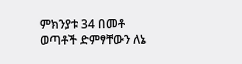ምክንያቱ 34 በመቶ ወጣቶች ድምፃቸውን ለኔ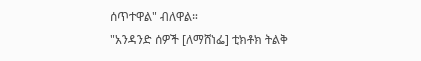ሰጥተዋል" ብለዋል።
"አንዳንድ ሰዎች [ለማሸነፌ] ቲክቶክ ትልቅ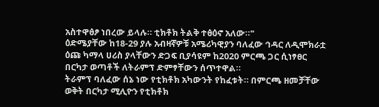አስተዋፅፆ ነበረው ይላሉ። ቲክቶክ ትልቅ ተፅዕኖ አለው።"
ዕድሜያቸው ከ18-29 ያሉ አብዛኛዎቹ አሜሪካዊያን ባለፈው ኅዳር ለዲሞክራቷ ዕጩ ካማላ ሀሪስ ያላቸውን ድጋፍ ቢያሳዩም ከ2020 ምርጫ ጋር ሲነፃፀር በርካታ ወጣቶች ለትራምፕ ድምፃቸውን ሰጥተዋል።
ትራምፕ ባለፈው ሰኔ ነው የቲክቶክ አካውንት የከፈቱት። በምርጫ ዘመቻቸው ወቅት በርካታ ሚሊዮን የቲክቶክ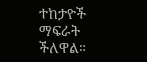ተከታዮች ማፍራት ችለዋል።